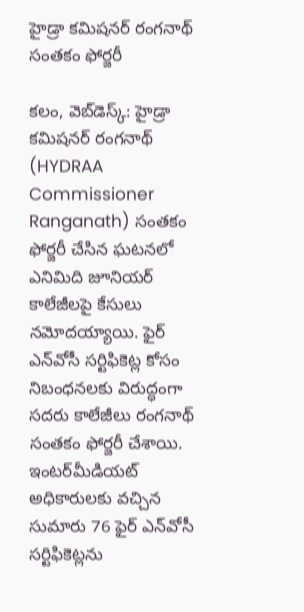హైడ్రా క‌మిష‌న‌ర్‌ రంగ‌నాథ్ సంత‌కం ఫోర్జ‌రీ

క‌లం, వెబ్‌డెస్క్‌: హైడ్రా క‌మిష‌న‌ర్ రంగ‌నాథ్ (HYDRAA Commissioner Ranganath) సంత‌కం ఫోర్జ‌రీ చేసిన ఘ‌ట‌న‌లో ఎనిమిది జూనియ‌ర్ కాలేజీల‌పై కేసులు న‌మోద‌య్యాయి. ఫైర్ ఎన్‌వోసీ స‌ర్టిఫికెట్ల కోసం నిబంధ‌న‌ల‌కు విరుద్ధంగా స‌ద‌రు కాలేజీలు రంగ‌నాథ్ సంత‌కం ఫోర్జరీ చేశాయి. ఇంట‌ర్‌మీడియ‌ట్ అధికారుల‌కు వ‌చ్చిన సుమారు 76 ఫైర్ ఎన్‌వోసీ స‌ర్టిఫికెట్ల‌ను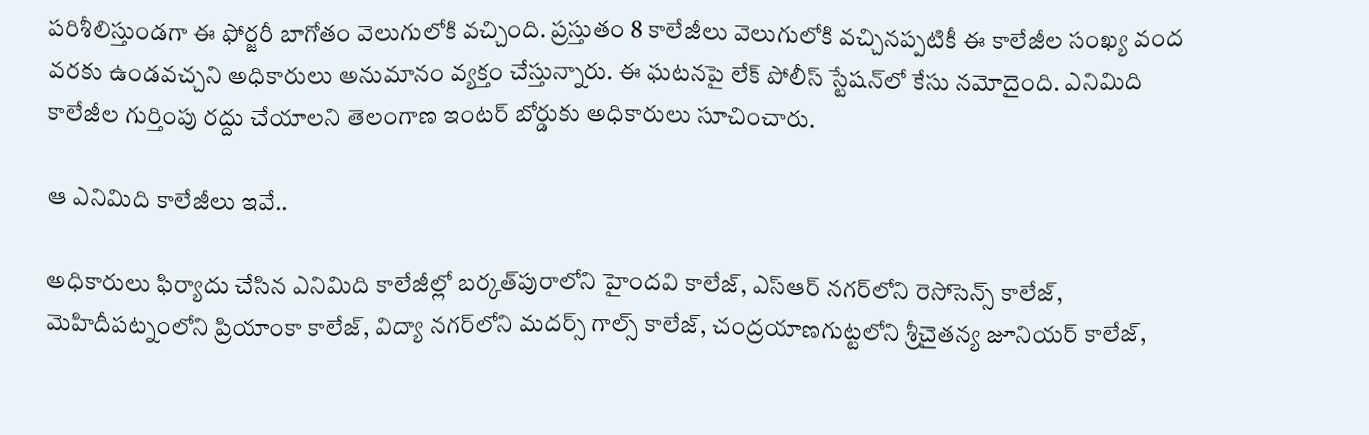ప‌రిశీలిస్తుండ‌గా ఈ ఫోర్జ‌రీ బాగోతం వెలుగులోకి వ‌చ్చింది. ప్ర‌స్తుతం 8 కాలేజీలు వెలుగులోకి వ‌చ్చిన‌ప్ప‌టికీ ఈ కాలేజీల సంఖ్య వంద వ‌ర‌కు ఉండ‌వ‌చ్చ‌ని అధికారులు అనుమానం వ్య‌క్తం చేస్తున్నారు. ఈ ఘ‌ట‌న‌పై లేక్ పోలీస్ స్టేష‌న్‌లో కేసు న‌మోదైంది. ఎనిమిది కాలేజీల గుర్తింపు ర‌ద్దు చేయాల‌ని తెలంగాణ ఇంట‌ర్ బోర్డుకు అధికారులు సూచించారు.

ఆ ఎనిమిది కాలేజీలు ఇవే..

అధికారులు ఫిర్యాదు చేసిన ఎనిమిది కాలేజీల్లో బ‌ర్క‌త్‌పురాలోని హైంద‌వి కాలేజ్‌, ఎస్ఆర్ న‌గ‌ర్‌లోని రెసోసెన్స్ కాలేజ్‌, మెహిదీప‌ట్నంలోని ప్రియాంకా కాలేజ్‌, విద్యా న‌గ‌ర్‌లోని మ‌ద‌ర్స్ గాల్స్ కాలేజ్‌, చంద్ర‌యాణ‌గుట్ట‌లోని శ్రీచైత‌న్య జూనియ‌ర్ కాలేజ్‌,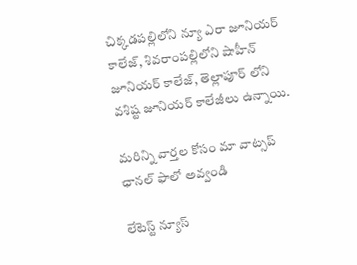చిక్క‌డ‌ప‌ల్లిలోని న్యూ ఎరా జూనియ‌ర్ కాలేజ్‌, శివ‌రాంప‌ల్లిలోని షాహీన్ జూనియ‌ర్ కాలేజ్‌, తెల్లాపూర్ లోని వ‌శిష్ట జూనియ‌ర్ కాలేజీలు ఉన్నాయి.

మ‌రిన్ని వార్త‌ల కోసం మా వాట్స‌ప్ ఛాన‌ల్ ఫాలో అవ్వండి

లేటెస్ట్ న్యూస్‌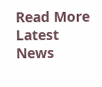Read More Latest News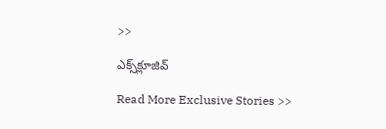>>

ఎక్స్‌క్లూజివ్‌

Read More Exclusive Stories >>